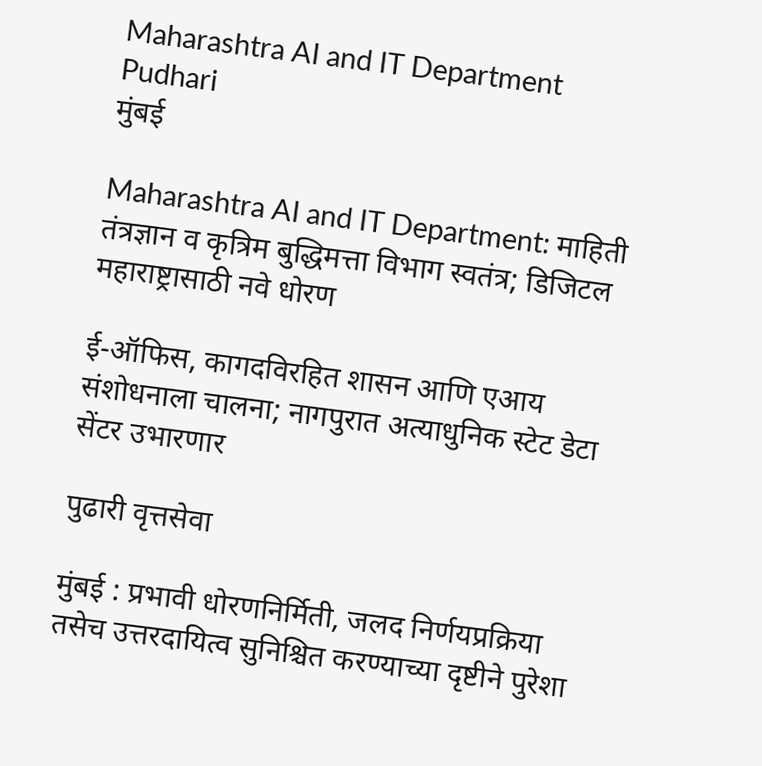Maharashtra AI and IT Department Pudhari
मुंबई

Maharashtra AI and IT Department: माहिती तंत्रज्ञान व कृत्रिम बुद्धिमत्ता विभाग स्वतंत्र; डिजिटल महाराष्ट्रासाठी नवे धोरण

ई-ऑफिस, कागदविरहित शासन आणि एआय संशोधनाला चालना; नागपुरात अत्याधुनिक स्टेट डेटा सेंटर उभारणार

पुढारी वृत्तसेवा

मुंबई : प्रभावी धोरणनिर्मिती, जलद निर्णयप्रक्रिया तसेच उत्तरदायित्व सुनिश्चित करण्याच्या दृष्टीने पुरेशा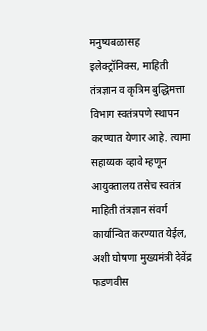मनुष्यबळासह इलेक्ट्रॉनिक्स, माहिती तंत्रज्ञान व कृत्रिम बुद्धिमत्ता विभाग स्वतंत्रपणे स्थापन करण्यात येणार आहे. त्यामा सहाय्यक व्हावे म्हणून आयुक्तालय तसेच स्वतंत्र माहिती तंत्रज्ञान संवर्ग कार्यान्वित करण्यात येईल, अशी घोषणा मुख्यमंत्री देवेंद्र फडणवीस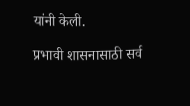यांनी केली.

प्रभावी शासनासाठी सर्व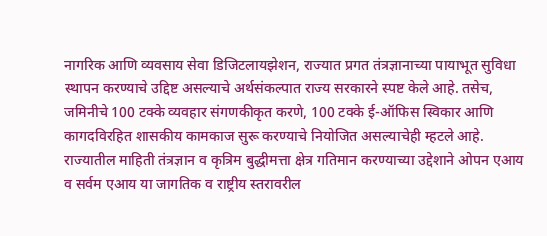नागरिक आणि व्यवसाय सेवा डिजिटलायझेशन, राज्यात प्रगत तंत्रज्ञानाच्या पायाभूत सुविधा स्थापन करण्याचे उद्दिष्ट असल्याचे अर्थसंकल्पात राज्य सरकारने स्पष्ट केले आहे. तसेच, जमिनीचे 100 टक्के व्यवहार संगणकीकृत करणे, 100 टक्के ई-ऑफिस स्विकार आणि कागदविरहित शासकीय कामकाज सुरू करण्याचे नियोजित असल्याचेही म्हटले आहे. राज्यातील माहिती तंत्रज्ञान व कृत्रिम बुद्धीमत्ता क्षेत्र गतिमान करण्याच्या उद्देशाने ओपन एआय व सर्वम एआय या जागतिक व राष्ट्रीय स्तरावरील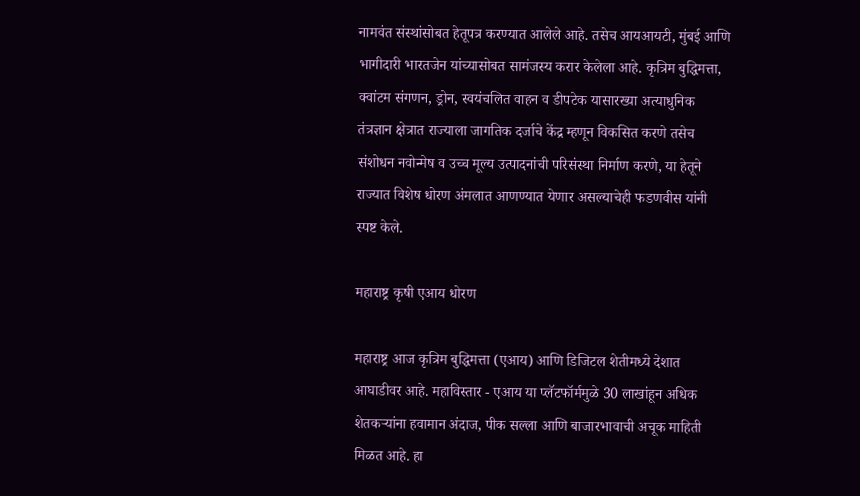नामवंत संस्थांसोबत हेतूपत्र करण्यात आलेले आहे. तसेच आयआयटी, मुंबई आणि भागीदारी भारतजेन यांच्यासोबत सामंजस्य करार केलेला आहे. कृत्रिम बुद्धिमत्ता, क्वांटम संगणन, ड्रोन, स्वयंचलित वाहन व डीपटेक यासारख्या अत्याधुनिक तंत्रज्ञान क्षेत्रात राज्याला जागतिक दर्जाचे केंद्र म्हणून विकसित करणे तसेच संशोधन नवोन्मेष व उच्च मूल्य उत्पादनांची परिसंस्था निर्माण करणे, या हेतूने राज्यात विशेष धोरण अंमलात आणण्यात येणार असल्याचेही फडणवीस यांनी स्पष्ट केले.

महाराष्ट्र कृषी एआय धोरण

महाराष्ट्र आज कृत्रिम बुद्धिमत्ता (एआय) आणि डिजिटल शेतीमध्ये देशात आघाडीवर आहे. महाविस्तार - एआय या प्लॅटफॉर्ममुळे 30 लाखांहून अधिक शेतकऱ्यांना हवामान अंदाज, पीक सल्ला आणि बाजारभावाची अचूक माहिती मिळत आहे. हा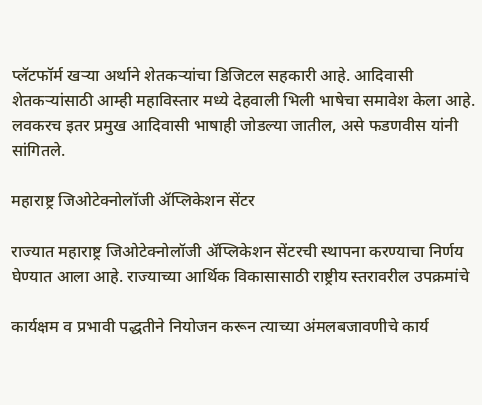प्लॅटफॉर्म खऱ्या अर्थाने शेतकऱ्यांचा डिजिटल सहकारी आहे. आदिवासी शेतकऱ्यांसाठी आम्ही महाविस्तार मध्ये देहवाली भिली भाषेचा समावेश केला आहे. लवकरच इतर प्रमुख आदिवासी भाषाही जोडल्या जातील, असे फडणवीस यांनी सांगितले.

महाराष्ट्र जिओटेक्नोलॉजी ॲप्लिकेशन सेंटर

राज्यात महाराष्ट्र जिओटेक्नोलॉजी ॲप्लिकेशन सेंटरची स्थापना करण्याचा निर्णय घेण्यात आला आहे. राज्याच्या आर्थिक विकासासाठी राष्ट्रीय स्तरावरील उपक्रमांचे

कार्यक्षम व प्रभावी पद्धतीने नियोजन करून त्याच्या अंमलबजावणीचे कार्य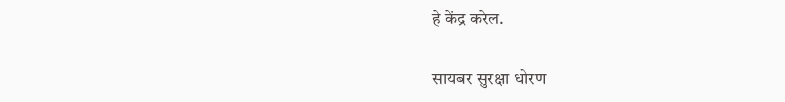हे केंद्र करेल.

सायबर सुरक्षा धोरण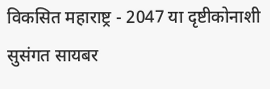विकसित महाराष्ट्र - 2047 या दृष्टीकोनाशी सुसंगत सायबर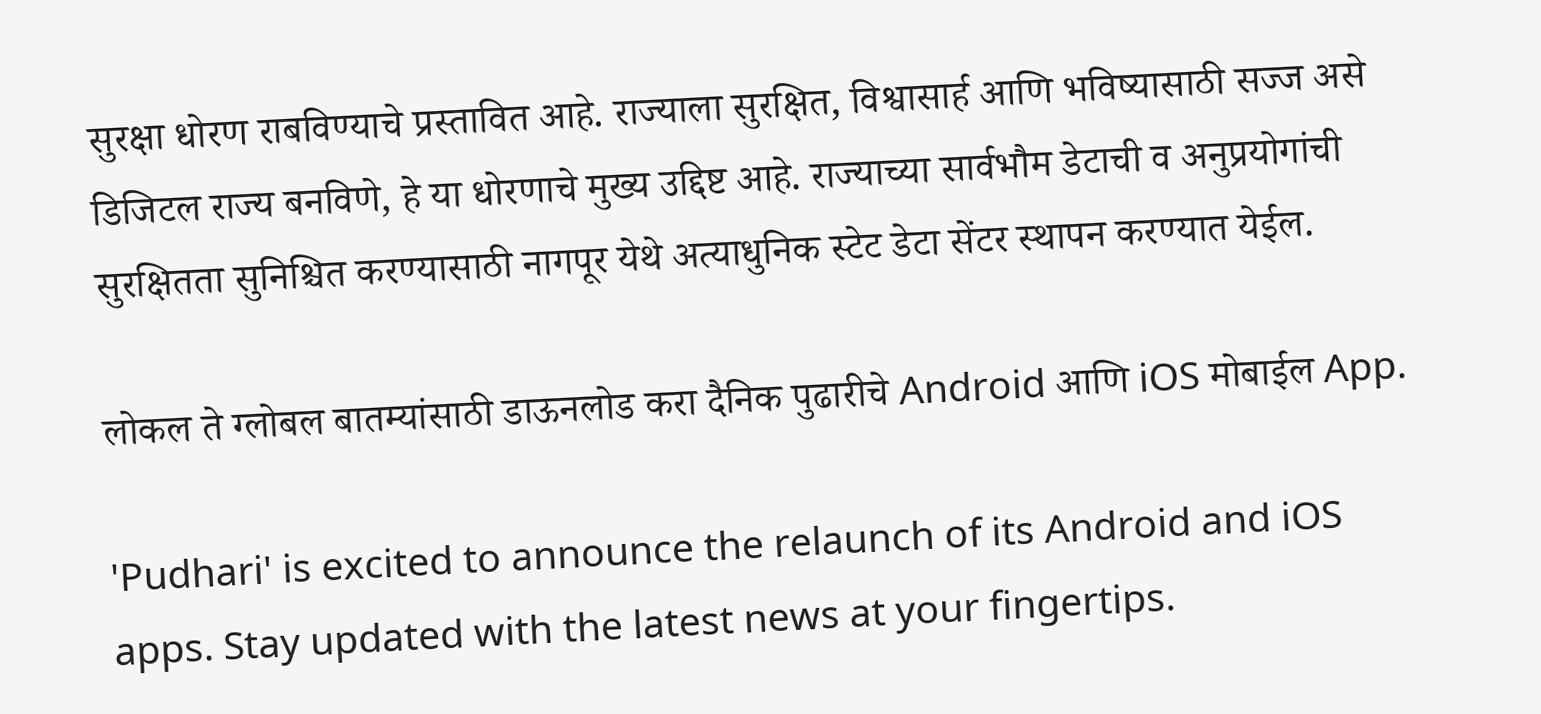सुरक्षा धोरण राबविण्याचे प्रस्तावित आहे. राज्याला सुरक्षित, विश्वासार्ह आणि भविष्यासाठी सज्ज असे डिजिटल राज्य बनविणे, हे या धोरणाचे मुख्य उद्दिष्ट आहे. राज्याच्या सार्वभौम डेटाची व अनुप्रयोगांची सुरक्षितता सुनिश्चित करण्यासाठी नागपूर येथे अत्याधुनिक स्टेट डेटा सेंटर स्थापन करण्यात येईल.

लोकल ते ग्लोबल बातम्यांसाठी डाऊनलोड करा दैनिक पुढारीचे Android आणि iOS मोबाईल App.

'Pudhari' is excited to announce the relaunch of its Android and iOS apps. Stay updated with the latest news at your fingertips.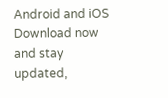Android and iOS Download now and stay updated,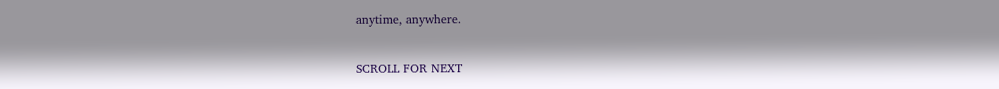anytime, anywhere.

SCROLL FOR NEXT